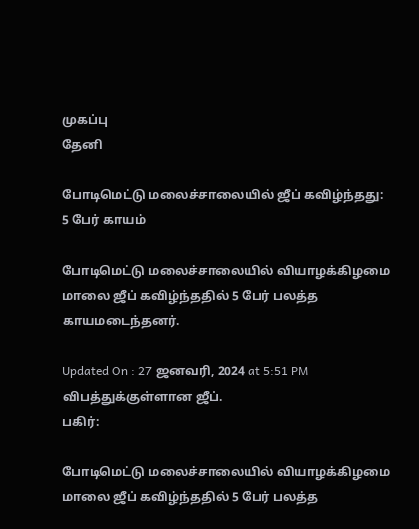முகப்பு
தேனி

போடிமெட்டு மலைச்சாலையில் ஜீப் கவிழ்ந்தது: 5 பேர் காயம்

போடிமெட்டு மலைச்சாலையில் வியாழக்கிழமை மாலை ஜீப் கவிழ்ந்ததில் 5 பேர் பலத்த காயமடைந்தனர்.

Updated On : 27 ஜனவரி, 2024 at 5:51 PM
விபத்துக்குள்ளான ஜீப்.
பகிர்:

போடிமெட்டு மலைச்சாலையில் வியாழக்கிழமை மாலை ஜீப் கவிழ்ந்ததில் 5 பேர் பலத்த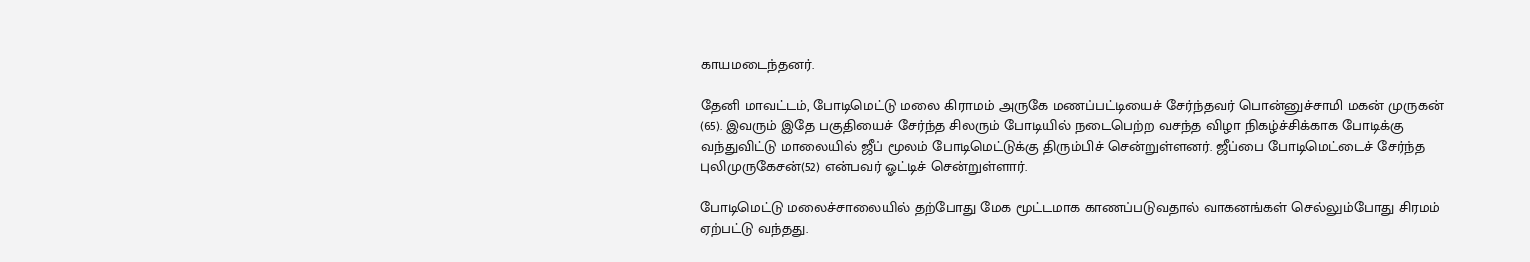காயமடைந்தனர்.

தேனி மாவட்டம், போடிமெட்டு மலை கிராமம் அருகே மணப்பட்டியைச் சேர்ந்தவர் பொன்னுச்சாமி மகன் முருகன் (65). இவரும் இதே பகுதியைச் சேர்ந்த சிலரும் போடியில் நடைபெற்ற வசந்த விழா நிகழ்ச்சிக்காக போடிக்கு வந்துவிட்டு மாலையில் ஜீப் மூலம் போடிமெட்டுக்கு திரும்பிச் சென்றுள்ளனர். ஜீப்பை போடிமெட்டைச் சேர்ந்த புலிமுருகேசன்(52) என்பவர் ஓட்டிச் சென்றுள்ளார்.

போடிமெட்டு மலைச்சாலையில் தற்போது மேக மூட்டமாக காணப்படுவதால் வாகனங்கள் செல்லும்போது சிரமம் ஏற்பட்டு வந்தது.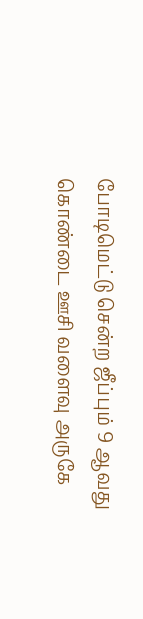போடிமெட்டு சென்ற ஜீப்பும் 9 ஆவது கொண்டை ஊசி வளைவு அருகே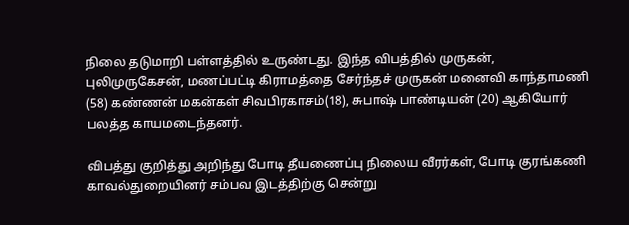நிலை தடுமாறி பள்ளத்தில் உருண்டது. இந்த விபத்தில் முருகன், புலிமுருகேசன், மணப்பட்டி கிராமத்தை சேர்ந்தச் முருகன் மனைவி காந்தாமணி (58) கண்ணன் மகன்கள் சிவபிரகாசம்(18), சுபாஷ் பாண்டியன் (20) ஆகியோர் பலத்த காயமடைந்தனர்.

விபத்து குறித்து அறிந்து போடி தீயணைப்பு நிலைய வீரர்கள், போடி குரங்கணி காவல்துறையினர் சம்பவ இடத்திற்கு சென்று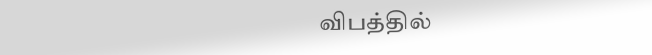விபத்தில்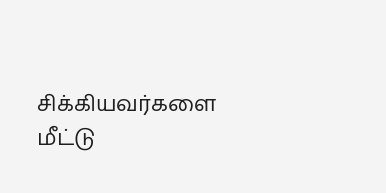சிக்கியவர்களை மீட்டு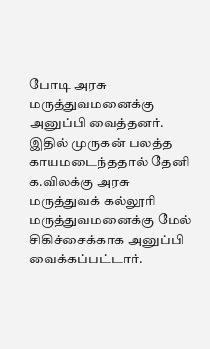போடி அரசு மருத்துவமனைக்கு அனுப்பி வைத்தனர். இதில் முருகன் பலத்த காயமடைந்ததால் தேனி க.விலக்கு அரசு மருத்துவக் கல்லூரி மருத்துவமனைக்கு மேல் சிகிச்சைக்காக அனுப்பி வைக்கப்பட்டார்.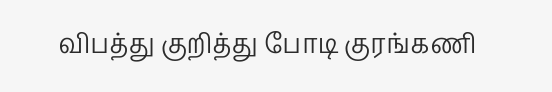விபத்து குறித்து போடி குரங்கணி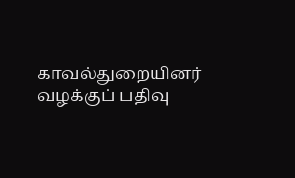காவல்துறையினர் வழக்குப் பதிவு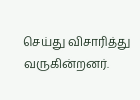செய்து விசாரித்து வருகின்றனர்.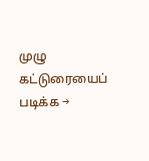முழு கட்டுரையைப் படிக்க →